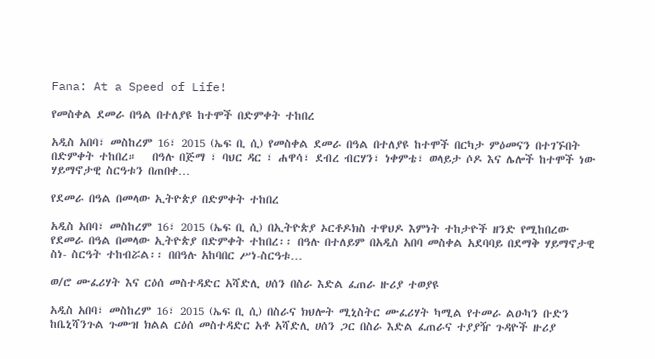Fana: At a Speed of Life!

የመስቀል ደመራ በዓል በተለያዩ ከተሞች በድምቀት ተከበረ

አዲስ አበባ፣ መስከረም 16፣ 2015 (ኤፍ ቢ ሲ) የመስቀል ደመራ በዓል በተለያዩ ከተሞች በርካታ ምዕመናን በተገኙበት በድምቀት ተከበረ።   በዓሉ በጅማ ፣ ባህር ዳር ፣ ሐዋሳ፣ ደብረ ብርሃን፣ ነቀምቴ፣ ወላይታ ሶዶ እና ሌሎች ከተሞች ነው ሃይማኖታዊ ስርዓቱን በጠበቀ…

የደመራ በዓል በመላው ኢትዮጵያ በድምቀት ተከበረ

አዲስ አበባ፣ መስከረም 16፣ 2015 (ኤፍ ቢ ሲ) በኢትዮጵያ ኦርቶዶክስ ተዋህዶ እምነት ተከታዮች ዘንድ የሚከበረው የደመራ በዓል በመላው ኢትዮጵያ በድምቀት ተከበረ፡፡ በዓሉ በተለይም በአዲስ አበባ መስቀል አደባባይ በደማቅ ሃይማኖታዊ ስነ- ስርዓት ተከብሯል፡፡ በበዓሉ አከባበር ሥነ-ስርዓቱ…

ወ/ሮ ሙፈሪሃት እና ርዕሰ መስተዳድር አሻድሊ ሀሰን በስራ እድል ፈጠራ ዙሪያ ተወያዩ

አዲስ አበባ፣ መስከረም 16፣ 2015 (ኤፍ ቢ ሲ) በስራና ክህሎት ሚኒስትር ሙፈሪሃት ካሚል የተመራ ልዑካን ቡድን ከቤኒሻንጉል ጉሙዝ ክልል ርዕሰ መስተዳድር አቶ አሻድሊ ሀሰን ጋር በስራ እድል ፈጠራና ተያያዥ ጉዳዮች ዙሪያ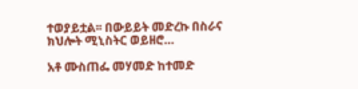ተወያይቷል፡፡ በውይይት መድረኩ በስራና ክህሎት ሚኒስትር ወይዘሮ…

አቶ ሙስጠፌ መሃመድ ከተመድ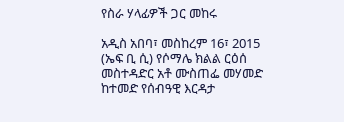የስራ ሃላፊዎች ጋር መከሩ

አዲስ አበባ፣ መስከረም 16፣ 2015 (ኤፍ ቢ ሲ) የሶማሌ ክልል ርዕሰ መስተዳድር አቶ ሙስጠፌ መሃመድ ከተመድ የሰብዓዊ እርዳታ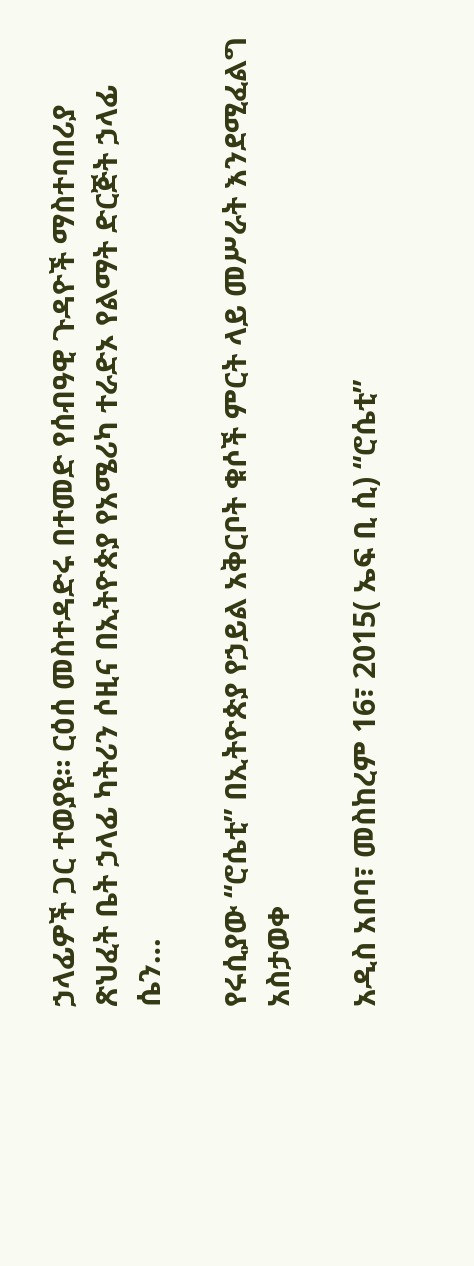ኃላፊዎች ጋር ተወያዩ። ርዕሰ መስተዳድሩ በተመድ የሰብዓዊ ጉዳዮች ማስተባበሪያ ጽህፈት ቤት ኃላፊ ካትሪን ሶዚና በኢትዮጵያ የአሜሪካ ተራድኦ የልማት ድርጅት ኃላፊ ሴን…

የሩሲያው “ሮሴቲ” በኢትዮጵያ የኃይል አቅርቦት ቁሶች ምርት ላይ መሥራት እንደሚፈልግ አስታወቀ

አዲስ አበባ፣ መስከረም 16፣ 2015( ኤፍ ቢ ሲ) “ሮሴቲ”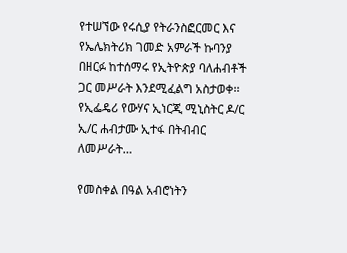የተሠኘው የሩሲያ የትራንስፎርመር እና የኤሌክትሪክ ገመድ አምራች ኩባንያ በዘርፉ ከተሰማሩ የኢትዮጵያ ባለሐብቶች ጋር መሥራት እንደሚፈልግ አስታወቀ፡፡ የኢፌዴሪ የውሃና ኢነርጂ ሚኒስትር ዶ/ር ኢ/ር ሐብታሙ ኢተፋ በትብብር ለመሥራት…

የመስቀል በዓል አብሮነትን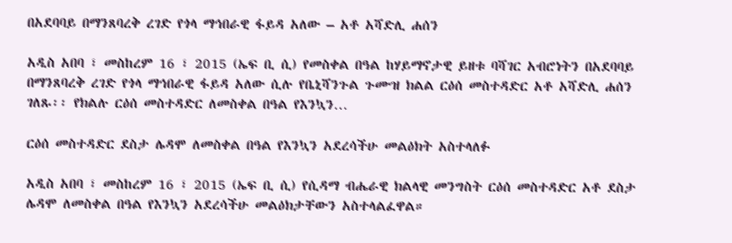በአደባባይ በማንጸባረቅ ረገድ የጎላ ማኅበራዊ ፋይዳ አለው – አቶ አሻድሊ ሐሰን

አዲስ አበባ ፣ መስከረም 16 ፣ 2015 (ኤፍ ቢ ሲ) የመስቀል በዓል ከሃይማኖታዊ ይዘቱ ባሻገር አብሮነትን በአደባባይ በማንጸባረቅ ረገድ የጎላ ማኅበራዊ ፋይዳ አለው ሲሉ የቤኒሻንጉል ጉሙዝ ክልል ርዕሰ መስተዳድር አቶ አሻድሊ ሐሰን ገለጹ፡፡ የክልሉ ርዕሰ መስተዳድር ለመስቀል በዓል የእንኳን…

ርዕሰ መስተዳድር ደስታ ሌዳሞ ለመስቀል በዓል የእንኳን አደረሳችሁ መልዕክት አስተላለፉ

አዲስ አበባ ፣ መስከረም 16 ፣ 2015 (ኤፍ ቢ ሲ) የሲዳማ ብሔራዊ ክልላዊ መንግስት ርዕሰ መስተዳድር አቶ ደስታ ሌዳሞ ለመስቀል በዓል የእንኳን አደረሳችሁ መልዕክታቸውን አስተላልፈዋል።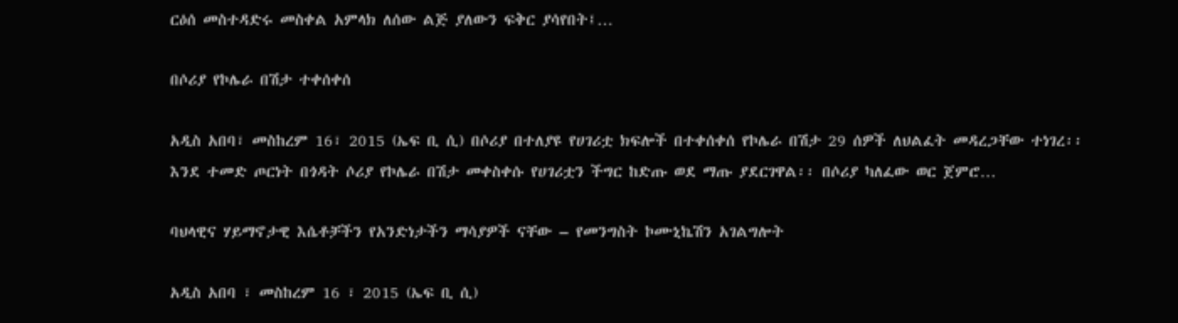ርዕሰ መስተዳድሩ መስቀል አምላክ ለሰው ልጅ ያለውን ፍቅር ያሳየበት፤…

በሶሪያ የኮሌራ በሽታ ተቀሰቀሰ

አዲስ አበባ፣ መስከረም 16፣ 2015 (ኤፍ ቢ ሲ) በሶሪያ በተለያዩ የሀገሪቷ ክፍሎች በተቀሰቀሰ የኮሌራ በሽታ 29 ሰዎች ለህልፈት መዳረጋቸው ተነገረ፡፡ እንደ ተመድ ጦርነት በጎዳት ሶሪያ የኮሌራ በሽታ መቀስቀሱ የሀገሪቷን ችግር ከድጡ ወደ ማጡ ያደርገዋል፡፡ በሶሪያ ካለፈው ወር ጀምሮ…

ባህላዊና ሃይማኖታዊ እሴቶቻችን የአንድነታችን ማሳያዎች ናቸው – የመንግስት ኮሙኒኬሽን አገልግሎት

አዲስ አበባ ፣ መስከረም 16 ፣ 2015 (ኤፍ ቢ ሲ)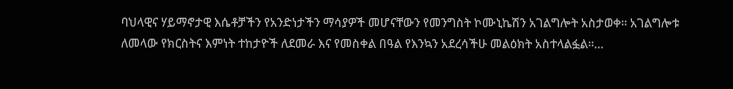ባህላዊና ሃይማኖታዊ እሴቶቻችን የአንድነታችን ማሳያዎች መሆናቸውን የመንግስት ኮሙኒኬሽን አገልግሎት አስታወቀ። አገልግሎቱ ለመላው የክርስትና እምነት ተከታዮች ለደመራ እና የመስቀል በዓል የእንኳን አደረሳችሁ መልዕክት አስተላልፏል።…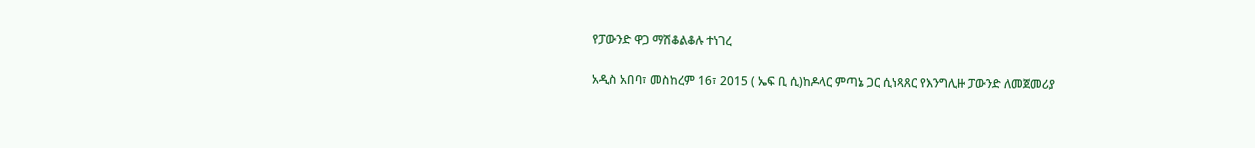የፓውንድ ዋጋ ማሽቆልቆሉ ተነገረ

አዲስ አበባ፣ መስከረም 16፣ 2015 ( ኤፍ ቢ ሲ)ከዶላር ምጣኔ ጋር ሲነጻጸር የእንግሊዙ ፓውንድ ለመጀመሪያ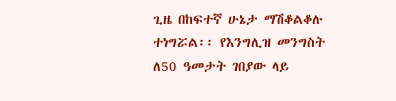ጊዜ በከፍተኛ ሁኔታ ማሽቆልቆሉ ተነግሯል፡፡ የእንግሊዝ መንግስት ለ50 ዓመታት ገበያው ላይ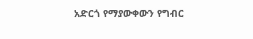አድርጎ የማያውቀውን የግብር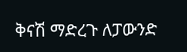ቅናሽ ማድረጉ ለፓውንድ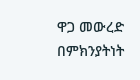ዋጋ መውረድ በምክንያትነት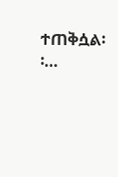ተጠቅሷል፡፡…